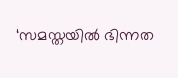‘സമസ്തയിൽ ഭിന്നത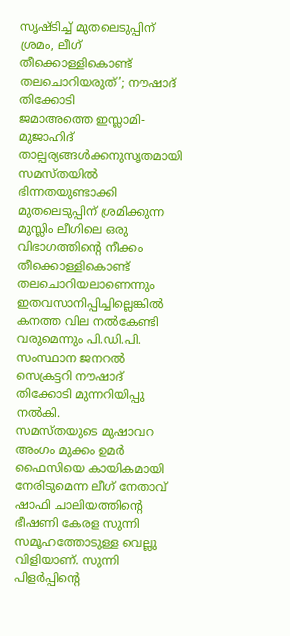സൃഷ്ടിച്ച് മുതലെടുപ്പിന് ശ്രമം, ലീഗ് തീക്കൊള്ളികൊണ്ട് തലചൊറിയരുത്’; നൗഷാദ് തിക്കോടി
ജമാഅത്തെ ഇസ്ലാമി-മുജാഹിദ് താല്പര്യങ്ങൾക്കനുസൃതമായി സമസ്തയിൽ ഭിന്നതയുണ്ടാക്കി മുതലെടുപ്പിന് ശ്രമിക്കുന്ന മുസ്ലിം ലീഗിലെ ഒരു വിഭാഗത്തിൻ്റെ നീക്കം തീക്കൊള്ളികൊണ്ട് തലചൊറിയലാണെന്നും ഇതവസാനിപ്പിച്ചില്ലെങ്കിൽ കനത്ത വില നൽകേണ്ടി വരുമെന്നും പി.ഡി.പി. സംസ്ഥാന ജനറൽ സെക്രട്ടറി നൗഷാദ് തിക്കോടി മുന്നറിയിപ്പു നൽകി.
സമസ്തയുടെ മുഷാവറ അംഗം മുക്കം ഉമർ ഫൈസിയെ കായികമായി നേരിടുമെന്ന ലീഗ് നേതാവ് ഷാഫി ചാലിയത്തിൻ്റെ ഭീഷണി കേരള സുന്നി സമൂഹത്തോടുള്ള വെല്ലു വിളിയാണ്. സുന്നി പിളർപ്പിൻ്റെ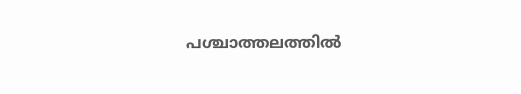പശ്ചാത്തലത്തിൽ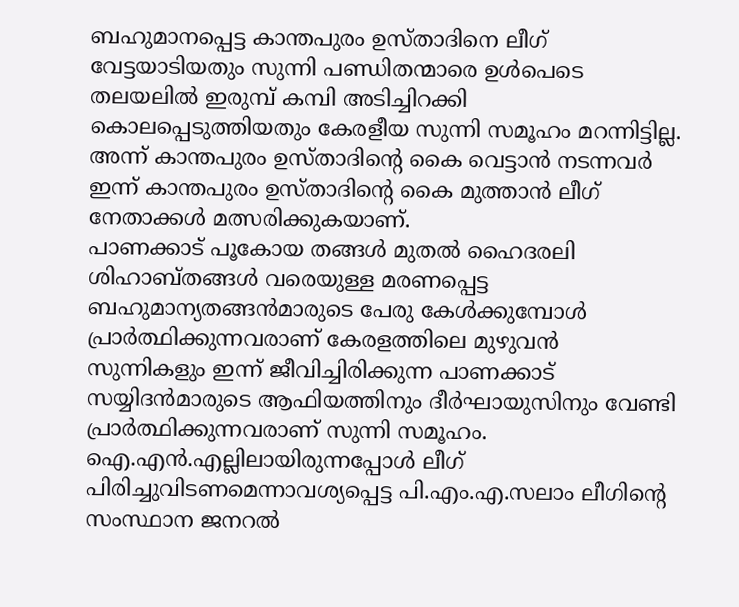ബഹുമാനപ്പെട്ട കാന്തപുരം ഉസ്താദിനെ ലീഗ് വേട്ടയാടിയതും സുന്നി പണ്ഡിതന്മാരെ ഉൾപെടെ തലയലിൽ ഇരുമ്പ് കമ്പി അടിച്ചിറക്കി കൊലപ്പെടുത്തിയതും കേരളീയ സുന്നി സമൂഹം മറന്നിട്ടില്ല. അന്ന് കാന്തപുരം ഉസ്താദിൻ്റെ കൈ വെട്ടാൻ നടന്നവർ ഇന്ന് കാന്തപുരം ഉസ്താദിൻ്റെ കൈ മുത്താൻ ലീഗ് നേതാക്കൾ മത്സരിക്കുകയാണ്.
പാണക്കാട് പൂകോയ തങ്ങൾ മുതൽ ഹൈദരലി ശിഹാബ്തങ്ങൾ വരെയുള്ള മരണപ്പെട്ട ബഹുമാന്യതങ്ങൻമാരുടെ പേരു കേൾക്കുമ്പോൾ പ്രാർത്ഥിക്കുന്നവരാണ് കേരളത്തിലെ മുഴുവൻ സുന്നികളും ഇന്ന് ജീവിച്ചിരിക്കുന്ന പാണക്കാട് സയ്യിദൻമാരുടെ ആഫിയത്തിനും ദീർഘായുസിനും വേണ്ടി പ്രാർത്ഥിക്കുന്നവരാണ് സുന്നി സമൂഹം. ഐ.എൻ.എല്ലിലായിരുന്നപ്പോൾ ലീഗ് പിരിച്ചുവിടണമെന്നാവശ്യപ്പെട്ട പി.എം.എ.സലാം ലീഗിൻ്റെ സംസ്ഥാന ജനറൽ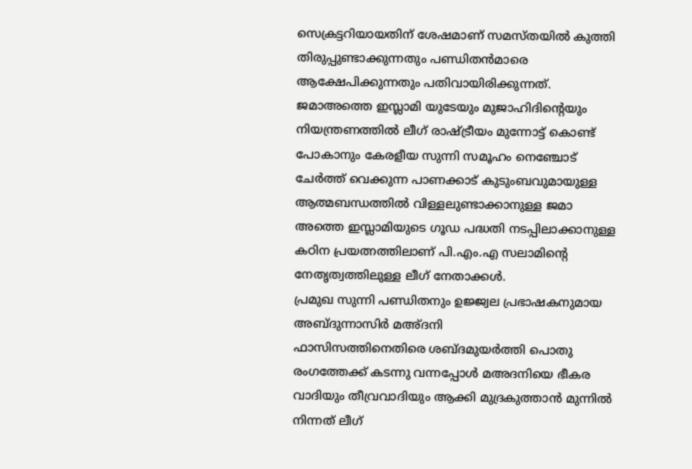സെക്രട്ടറിയായതിന് ശേഷമാണ് സമസ്തയിൽ കുത്തി തിരുപ്പുണ്ടാക്കുന്നതും പണ്ഡിതൻമാരെ ആക്ഷേപിക്കുന്നതും പതിവായിരിക്കുന്നത്. ജമാഅത്തെ ഇസ്ലാമി യുടേയും മുജാഹിദിൻ്റെയും നിയന്ത്രണത്തിൽ ലീഗ് രാഷ്ട്രീയം മുന്നോട്ട് കൊണ്ട് പോകാനും കേരളീയ സുന്നി സമൂഹം നെഞ്ചോട് ചേർത്ത് വെക്കുന്ന പാണക്കാട് കുടുംബവുമായുള്ള ആത്മബന്ധത്തിൽ വിള്ളലുണ്ടാക്കാനുള്ള ജമാ അത്തെ ഇസ്ലാമിയുടെ ഗൂഡ പദ്ധതി നടപ്പിലാക്കാനുള്ള കഠിന പ്രയത്നത്തിലാണ് പി.എം.എ സലാമിൻ്റെ നേതൃത്വത്തിലുള്ള ലീഗ് നേതാക്കൾ.
പ്രമുഖ സുന്നി പണ്ഡിതനും ഉജ്ജ്വല പ്രഭാഷകനുമായ അബ്ദുന്നാസിർ മഅ്ദനി
ഫാസിസത്തിനെതിരെ ശബ്ദമുയർത്തി പൊതു രംഗത്തേക്ക് കടന്നു വന്നപ്പോൾ മഅദനിയെ ഭീകര വാദിയും തീവ്രവാദിയും ആക്കി മുദ്രകുത്താൻ മുന്നിൽ നിന്നത് ലീഗ്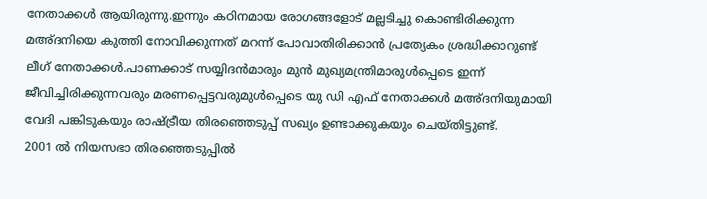നേതാക്കൾ ആയിരുന്നു.ഇന്നും കഠിനമായ രോഗങ്ങളോട് മല്ലടിച്ചു കൊണ്ടിരിക്കുന്ന മഅ്ദനിയെ കുത്തി നോവിക്കുന്നത് മറന്ന് പോവാതിരിക്കാൻ പ്രത്യേകം ശ്രദ്ധിക്കാറുണ്ട് ലീഗ് നേതാക്കൾ.പാണക്കാട് സയ്യിദൻമാരും മുൻ മുഖ്യമന്ത്രിമാരുൾപ്പെടെ ഇന്ന് ജീവിച്ചിരിക്കുന്നവരും മരണപ്പെട്ടവരുമുൾപ്പെടെ യു ഡി എഫ് നേതാക്കൾ മഅ്ദനിയുമായി വേദി പങ്കിടുകയും രാഷ്ട്രീയ തിരഞ്ഞെടുപ്പ് സഖ്യം ഉണ്ടാക്കുകയും ചെയ്തിട്ടുണ്ട്.
2001 ൽ നിയസഭാ തിരഞ്ഞെടുപ്പിൽ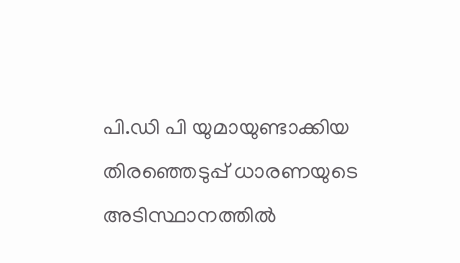പി.ഡി പി യുമായുണ്ടാക്കിയ തിരഞ്ഞെടുപ്പ് ധാരണയുടെ അടിസ്ഥാനത്തിൽ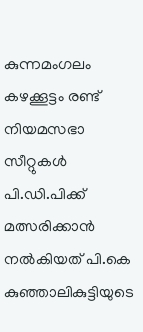കുന്നമംഗലം കഴക്കൂട്ടം രണ്ട് നിയമസഭാ സീറ്റുകൾ പി.ഡി.പിക്ക് മത്സരിക്കാൻ നൽകിയത് പി.കെ കുഞ്ഞാലികുട്ടിയുടെ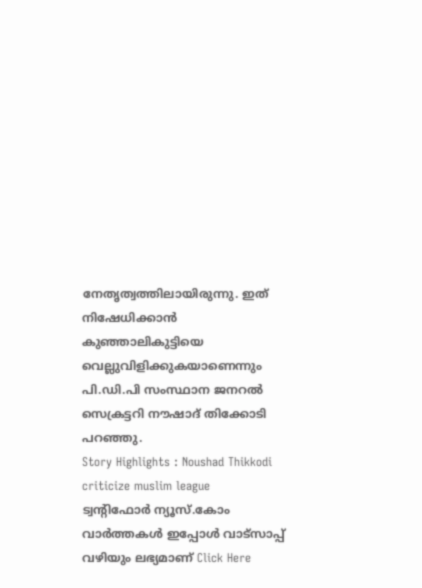നേതൃത്വത്തിലായിരുന്നു. ഇത് നിഷേധിക്കാൻ കുഞ്ഞാലികുട്ടിയെ വെല്ലുവിളിക്കുകയാണെന്നും പി.ഡി.പി സംസ്ഥാന ജനറൽ സെക്രട്ടറി നൗഷാദ് തിക്കോടി പറഞ്ഞു.
Story Highlights : Noushad Thikkodi criticize muslim league
ട്വന്റിഫോർ ന്യൂസ്.കോം വാർത്തകൾ ഇപ്പോൾ വാട്സാപ്പ് വഴിയും ലഭ്യമാണ് Click Here